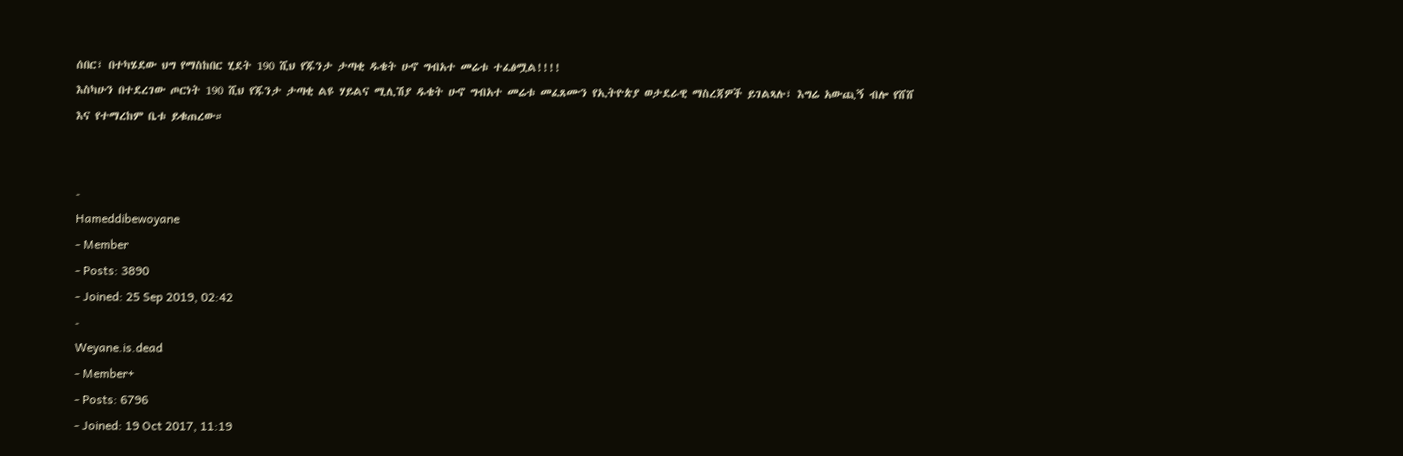ሰበር፣ በተካሄደው ህግ የማስከበር ሂደት 190 ሺህ የጁንታ ታጣቂ ዱቄት ሁኖ ግብአተ መሬቱ ተፈፅሟል!!!!
እስካሁን በተደረገው ጦርነት 190 ሺህ የጁንታ ታጣቂ ልዩ ሃይልና ሚሊሽያ ዱቄት ሁኖ ግብአተ መሬቱ መፈጸሙን የኢትዮጵያ ወታደራዊ ማስረጃዎች ይገልጻሉ፣ እግሬ አውጪኝ ብሎ የሸሸ እና የተማረከም ቤቱ ይቁጠረው።


-
Hameddibewoyane
- Member
- Posts: 3890
- Joined: 25 Sep 2019, 02:42
-
Weyane.is.dead
- Member+
- Posts: 6796
- Joined: 19 Oct 2017, 11:19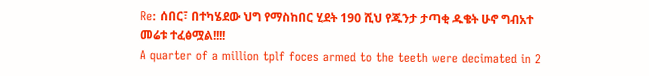Re: ሰበር፣ በተካሄደው ህግ የማስከበር ሂደት 190 ሺህ የጁንታ ታጣቂ ዱቄት ሁኖ ግብአተ መሬቱ ተፈፅሟል!!!!
A quarter of a million tplf foces armed to the teeth were decimated in 2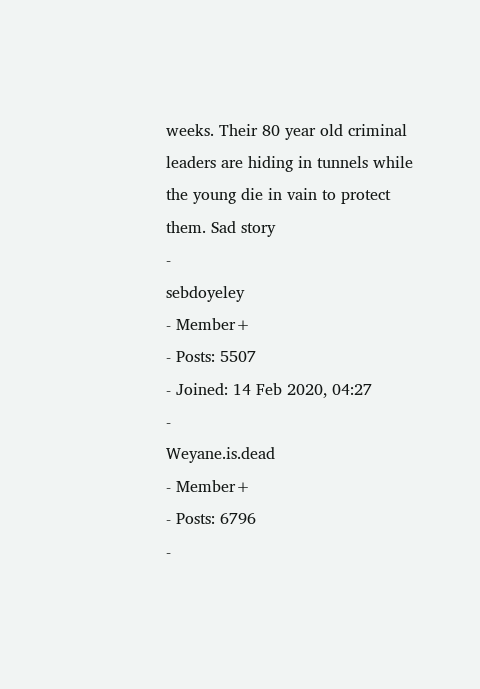weeks. Their 80 year old criminal leaders are hiding in tunnels while the young die in vain to protect them. Sad story
-
sebdoyeley
- Member+
- Posts: 5507
- Joined: 14 Feb 2020, 04:27
-
Weyane.is.dead
- Member+
- Posts: 6796
-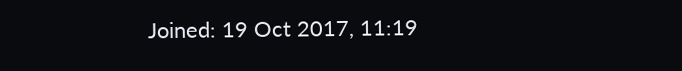Joined: 19 Oct 2017, 11:19